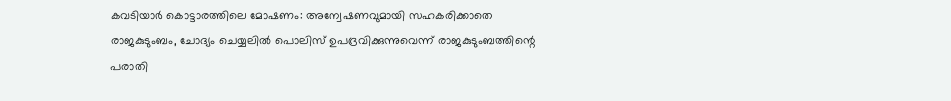കവടിയാർ കൊട്ടാരത്തിലെ മോഷണം: അന്വേഷണവുമായി സഹകരിക്കാതെ രാജകുടുംബം, ചോദ്യം ചെയ്യലിൽ പൊലിസ്‍ ഉപദ്രവിക്കുന്നുവെന്ന് രാജകുടുംബത്തിന്റെ പരാതി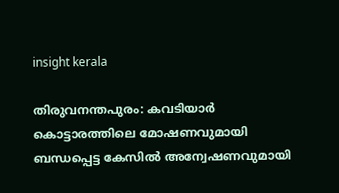insight kerala

തിരുവനന്തപുരം: കവടിയാർ കൊട്ടാരത്തിലെ മോഷണവുമായി ബന്ധപ്പെട്ട കേസിൽ അന്വേഷണവുമായി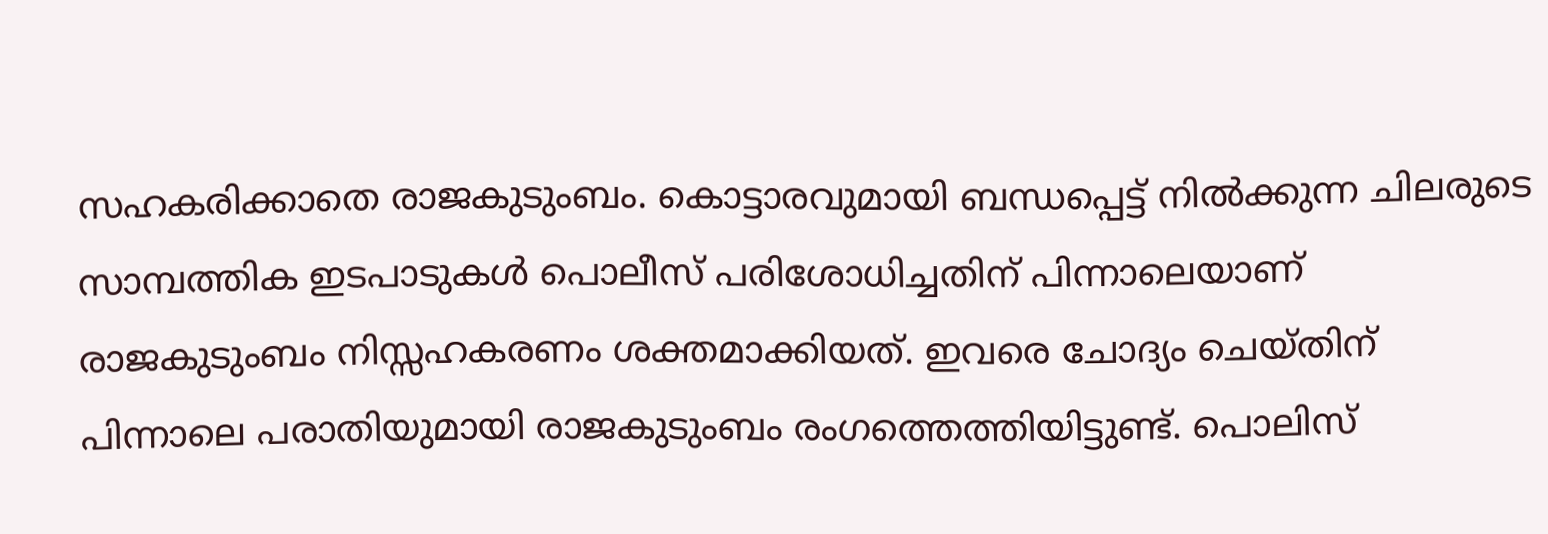സഹകരിക്കാതെ രാജകുടുംബം. കൊട്ടാരവുമായി ബന്ധപ്പെട്ട് നിൽക്കുന്ന ചിലരുടെ സാമ്പത്തിക ഇടപാടുകൾ പൊലീസ് പരിശോധിച്ചതിന് പിന്നാലെയാണ് രാജകുടുംബം നിസ്സഹകരണം ശക്തമാക്കിയത്. ഇവരെ ചോദ്യം ചെയ്തിന് പിന്നാലെ പരാതിയുമായി രാജകുടുംബം രംഗത്തെത്തിയിട്ടുണ്ട്. പൊലിസ്‍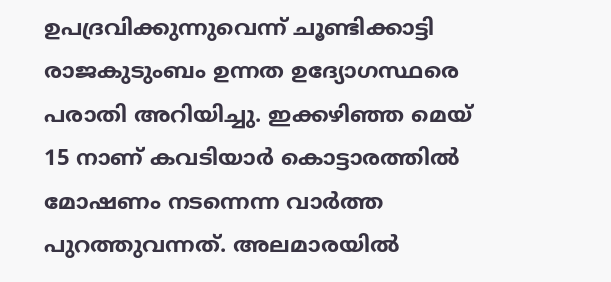ഉപദ്രവിക്കുന്നുവെന്ന് ചൂണ്ടിക്കാട്ടി രാജകുടുംബം ഉന്നത ഉദ്യോഗസ്ഥരെ പരാതി അറിയിച്ചു. ഇക്കഴിഞ്ഞ മെയ് 15 നാണ് കവടിയാർ കൊട്ടാരത്തിൽ മോഷണം നടന്നെന്ന വാർത്ത പുറത്തുവന്നത്. അലമാരയിൽ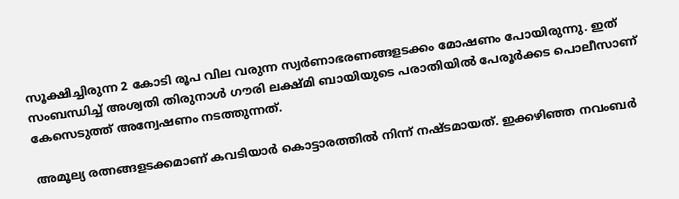സൂക്ഷിച്ചിരുന്ന 2 കോടി രൂപ വില വരുന്ന സ്വർണാഭരണങ്ങളടക്കം മോഷണം പോയിരുന്നു. ഇത് സംബന്ധിച്ച് അശ്വതി തിരുനാൾ ഗൗരി ലക്ഷ്മി ബായിയുടെ പരാതിയിൽ പേരൂർക്കട പൊലീസാണ് കേസെടുത്ത് അന്വേഷണം നടത്തുന്നത്.

അമൂല്യ രത്നങ്ങളടക്കമാണ് കവടിയാർ കൊട്ടാരത്തിൽ നിന്ന് നഷ്ടമായത്. ഇക്കഴിഞ്ഞ നവംബർ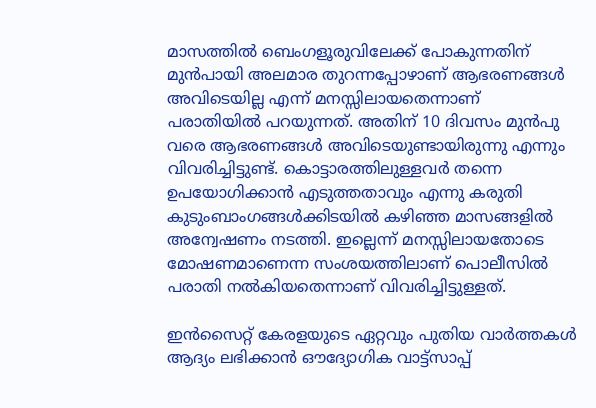മാസത്തിൽ ബെംഗളൂരുവിലേക്ക് പോകുന്നതിന് മുൻപായി അലമാര തുറന്നപ്പോഴാണ് ആഭരണങ്ങൾ അവിടെയില്ല എന്ന് മനസ്സിലായതെന്നാണ് പരാതിയിൽ പറയുന്നത്. അതിന് 10 ദിവസം മുൻപു വരെ ആഭരണങ്ങൾ അവിടെയുണ്ടായിരുന്നു എന്നും വിവരിച്ചിട്ടുണ്ട്. കൊട്ടാരത്തിലുള്ളവർ തന്നെ ഉപയോഗിക്കാൻ എടുത്തതാവും എന്നു കരുതി കുടുംബാംഗങ്ങൾക്കിടയിൽ കഴിഞ്ഞ മാസങ്ങളിൽ അന്വേഷണം നടത്തി. ഇല്ലെന്ന് മനസ്സിലായതോടെ മോഷണമാണെന്ന സംശയത്തിലാണ് പൊലീസിൽ പരാതി നൽകിയതെന്നാണ് വിവരിച്ചിട്ടുള്ളത്.

ഇൻസൈറ്റ് കേരളയുടെ ഏറ്റവും പുതിയ വാർത്തകൾ ആദ്യം ലഭിക്കാൻ ഔദ്യോഗിക വാട്ട്‌സാപ്പ്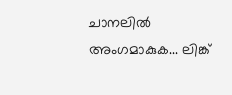ചാനലിൽ അംഗമാകുക... ലിങ്ക്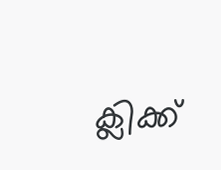ക്ലിക്ക്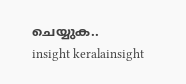ചെയ്യുക..
insight keralainsight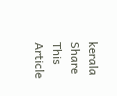kerala
Share This Article